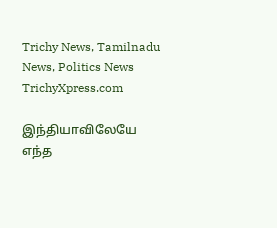Trichy News, Tamilnadu News, Politics News TrichyXpress.com

இந்தியாவிலேயே எந்த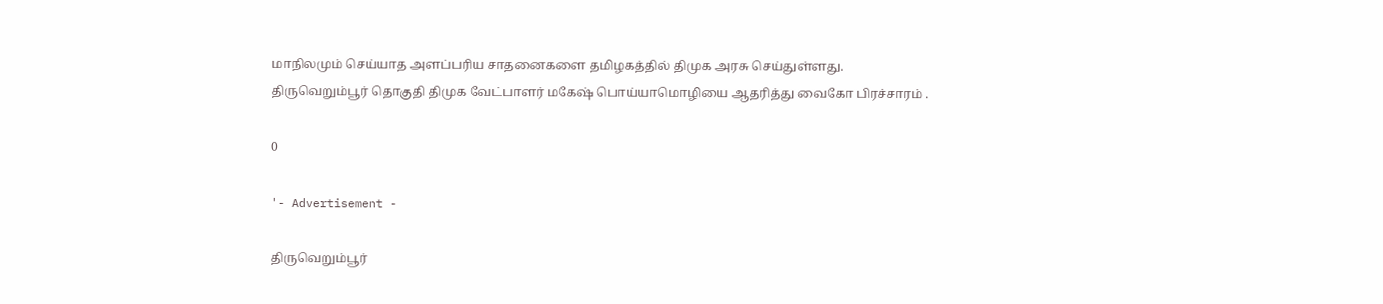மாநிலமும் செய்யாத அளப்பரிய சாதனைகளை தமிழகத்தில் திமுக அரசு செய்துள்ளது. திருவெறும்பூர் தொகுதி திமுக வேட்பாளர் மகேஷ் பொய்யாமொழியை ஆதரித்து வைகோ பிரச்சாரம் .

0

'- Advertisement -

திருவெறும்பூர்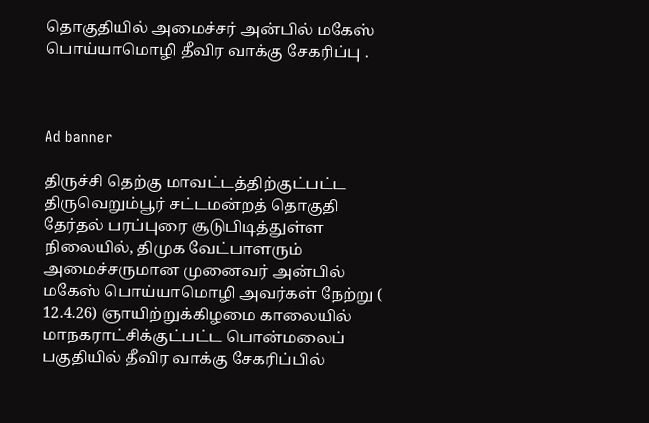தொகுதியில் அமைச்சர் அன்பில் மகேஸ் பொய்யாமொழி தீவிர வாக்கு சேகரிப்பு .



Ad banner

திருச்சி தெற்கு மாவட்டத்திற்குட்பட்ட திருவெறும்பூர் சட்டமன்றத் தொகுதி தேர்தல் பரப்புரை சூடுபிடித்துள்ள நிலையில், திமுக வேட்பாளரும் அமைச்சருமான முனைவர் அன்பில் மகேஸ் பொய்யாமொழி அவர்கள் நேற்று ( 12.4.26) ஞாயிற்றுக்கிழமை காலையில் மாநகராட்சிக்குட்பட்ட பொன்மலைப் பகுதியில் தீவிர வாக்கு சேகரிப்பில்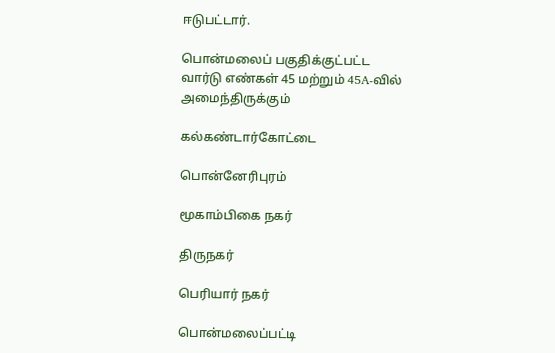ஈடுபட்டார்.

பொன்மலைப் பகுதிக்குட்பட்ட வார்டு எண்கள் 45 மற்றும் 45A-வில் அமைந்திருக்கும்

கல்கண்டார்கோட்டை

பொன்னேரிபுரம்

மூகாம்பிகை நகர்

திருநகர்

பெரியார் நகர்

பொன்மலைப்பட்டி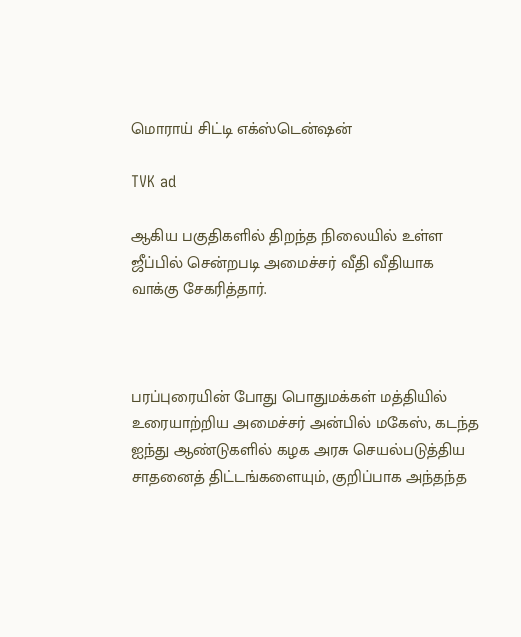மொராய் சிட்டி எக்ஸ்டென்ஷன்

TVK ad

ஆகிய பகுதிகளில் திறந்த நிலையில் உள்ள ஜீப்பில் சென்றபடி அமைச்சர் வீதி வீதியாக வாக்கு சேகரித்தார்.



பரப்புரையின் போது பொதுமக்கள் மத்தியில் உரையாற்றிய அமைச்சர் அன்பில் மகேஸ், கடந்த ஐந்து ஆண்டுகளில் கழக அரசு செயல்படுத்திய சாதனைத் திட்டங்களையும், குறிப்பாக அந்தந்த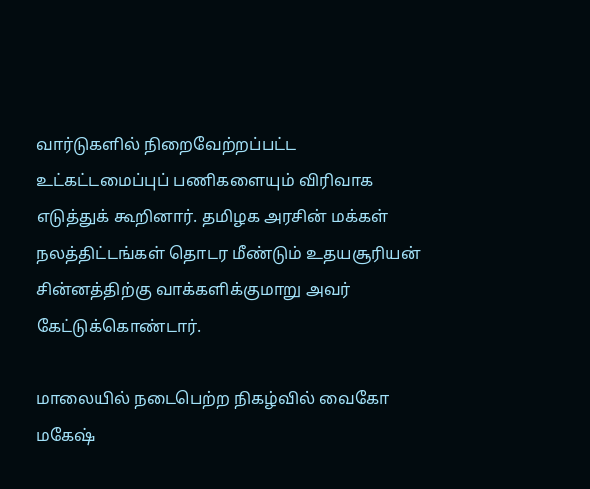வார்டுகளில் நிறைவேற்றப்பட்ட உட்கட்டமைப்புப் பணிகளையும் விரிவாக எடுத்துக் கூறினார். தமிழக அரசின் மக்கள் நலத்திட்டங்கள் தொடர மீண்டும் உதயசூரியன் சின்னத்திற்கு வாக்களிக்குமாறு அவர் கேட்டுக்கொண்டார்.

மாலையில் நடைபெற்ற நிகழ்வில் வைகோ மகேஷ்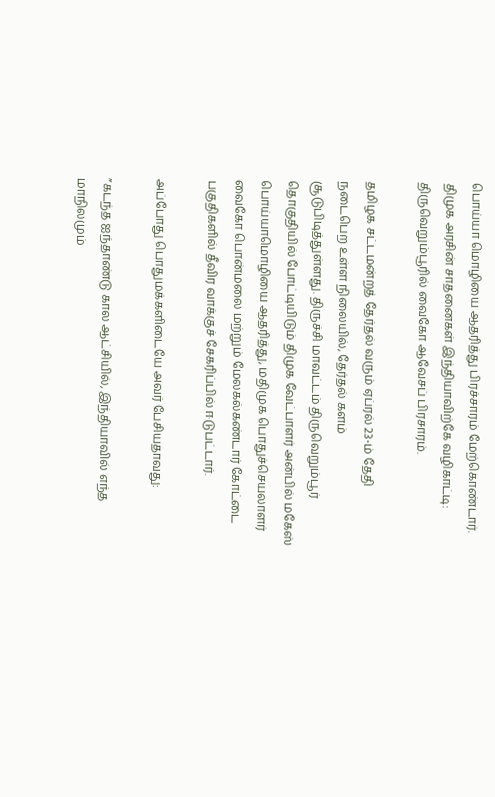பொய்யா மொழியை ஆதரித்து பிரச்சாரம் மேற்கொண்டார். திமுக அரசின் சாதனைகள் இந்தியாவிற்கே வழிகாட்டி: திருவெறும்பூரில் வைகோ ஆவேசப் பிரசாரம்.

தமிழக சட்டமன்றத் தேர்தல் வரும் ஏப்ரல் 23-ம் தேதி நடைபெற உள்ள நிலையில், தேர்தல் களம் சூடுபிடித்துள்ளது. திருச்சி மாவட்டம் திருவெறும்பூர் தொகுதியில் போட்டியிடும் திமுக வேட்பாளர் அன்பில் மகேஸ் பொய்யாமொழியை ஆதரித்து, மதிமுக பொதுச்செயலாளர் வைகோ பொன்மலை மற்றும் மேலகல்கண்டார் கோட்டை பகுதிகளில் தீவிர வாக்குச் சேகரிப்பில் ஈடுபட்டார்.

அப்போது பொதுமக்களிடையே அவர் பேசியதாவது:

”கடந்த ஐந்தாண்டு கால ஆட்சியில், இந்தியாவில் எந்த மாநிலமும்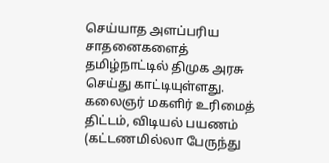செய்யாத அளப்பரிய சாதனைகளைத் தமிழ்நாட்டில் திமுக அரசு செய்து காட்டியுள்ளது. கலைஞர் மகளிர் உரிமைத் திட்டம், விடியல் பயணம் (கட்டணமில்லா பேருந்து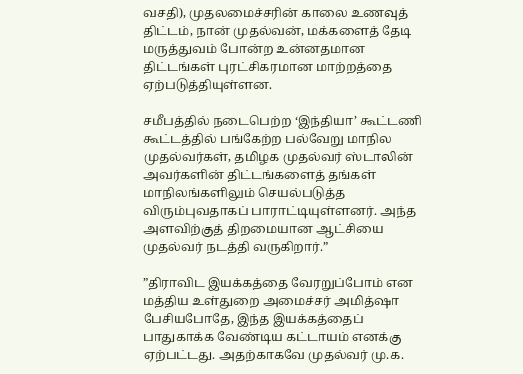வசதி), முதலமைச்சரின் காலை உணவுத் திட்டம், நான் முதல்வன், மக்களைத் தேடி மருத்துவம் போன்ற உன்னதமான திட்டங்கள் புரட்சிகரமான மாற்றத்தை ஏற்படுத்தியுள்ளன.

சமீபத்தில் நடைபெற்ற ‘இந்தியா’ கூட்டணி கூட்டத்தில் பங்கேற்ற பல்வேறு மாநில முதல்வர்கள், தமிழக முதல்வர் ஸ்டாலின் அவர்களின் திட்டங்களைத் தங்கள் மாநிலங்களிலும் செயல்படுத்த விரும்புவதாகப் பாராட்டியுள்ளனர். அந்த அளவிற்குத் திறமையான ஆட்சியை முதல்வர் நடத்தி வருகிறார்.”

”திராவிட இயக்கத்தை வேரறுப்போம் என மத்திய உள்துறை அமைச்சர் அமித்ஷா பேசியபோதே, இந்த இயக்கத்தைப் பாதுகாக்க வேண்டிய கட்டாயம் எனக்கு ஏற்பட்டது. அதற்காகவே முதல்வர் மு.க.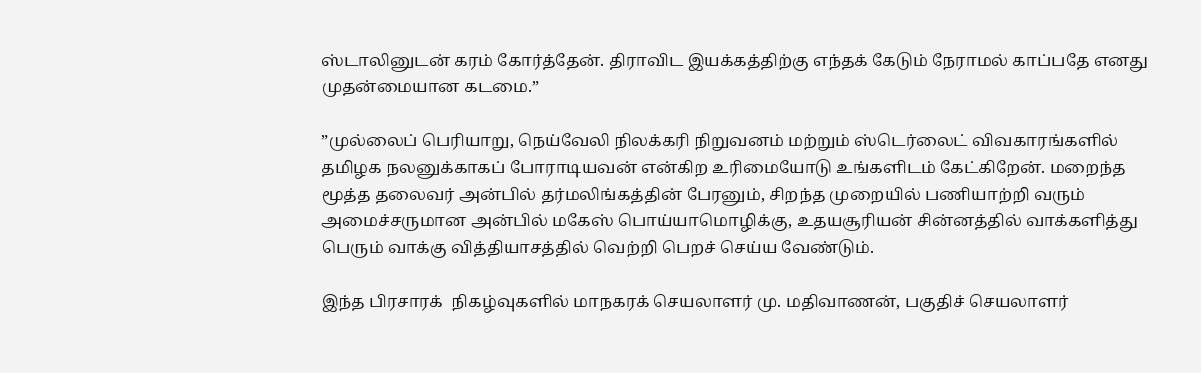ஸ்டாலினுடன் கரம் கோர்த்தேன். திராவிட இயக்கத்திற்கு எந்தக் கேடும் நேராமல் காப்பதே எனது முதன்மையான கடமை.”

”முல்லைப் பெரியாறு, நெய்வேலி நிலக்கரி நிறுவனம் மற்றும் ஸ்டெர்லைட் விவகாரங்களில் தமிழக நலனுக்காகப் போராடியவன் என்கிற உரிமையோடு உங்களிடம் கேட்கிறேன். மறைந்த மூத்த தலைவர் அன்பில் தர்மலிங்கத்தின் பேரனும், சிறந்த முறையில் பணியாற்றி வரும் அமைச்சருமான அன்பில் மகேஸ் பொய்யாமொழிக்கு, உதயசூரியன் சின்னத்தில் வாக்களித்து பெரும் வாக்கு வித்தியாசத்தில் வெற்றி பெறச் செய்ய வேண்டும்.

இந்த பிரசாரக்  நிகழ்வுகளில் மாநகரக் செயலாளர் மு. மதிவாணன், பகுதிச் செயலாளர்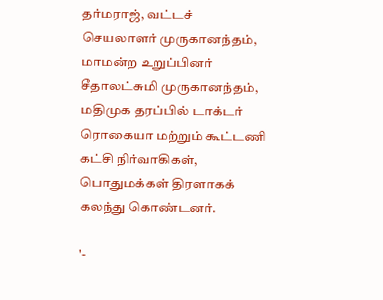தர்மராஜ், வட்டச் செயலாளர் முருகானந்தம், மாமன்ற உறுப்பினர் சீதாலட்சுமி முருகானந்தம், மதிமுக தரப்பில் டாக்டர் ரொகையா மற்றும் கூட்டணி கட்சி நிர்வாகிகள், பொதுமக்கள் திரளாகக் கலந்து கொண்டனர்.

'-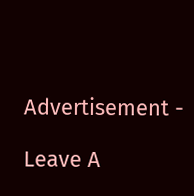Advertisement -

Leave A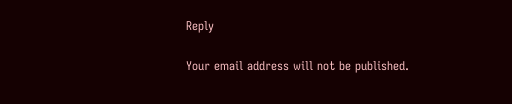Reply

Your email address will not be published.